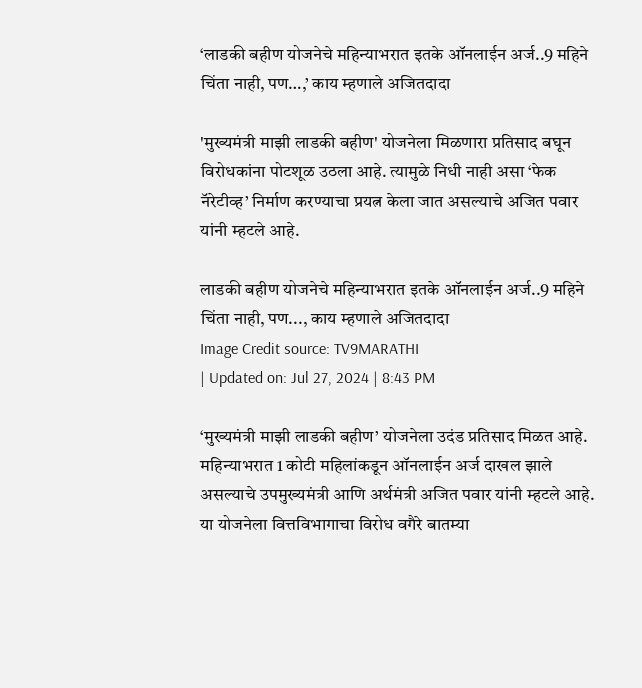‘लाडकी बहीण योजनेचे महिन्याभरात इतके ऑनलाईन अर्ज..9 महिने चिंता नाही, पण…,’ काय म्हणाले अजितदादा

'मुख्यमंत्री माझी लाडकी बहीण' योजनेला मिळणारा प्रतिसाद बघून विरोधकांना पोटशूळ उठला आहे. त्यामुळे निधी नाही असा ‘फेक नॅरेटीव्ह’ निर्माण करण्याचा प्रयत्न केला जात असल्याचे अजित पवार यांनी म्हटले आहे.

लाडकी बहीण योजनेचे महिन्याभरात इतके ऑनलाईन अर्ज..9 महिने चिंता नाही, पण..., काय म्हणाले अजितदादा
Image Credit source: TV9MARATHI
| Updated on: Jul 27, 2024 | 8:43 PM

‘मुख्यमंत्री माझी लाडकी बहीण’ योजनेला उदंड प्रतिसाद मिळत आहे. महिन्याभरात 1 कोटी महिलांकडून ऑनलाईन अर्ज दाखल झाले असल्याचे उपमुख्यमंत्री आणि अर्थमंत्री अजित पवार यांनी म्हटले आहे. या योजनेला वित्तविभागाचा विरोध वगैरे बातम्या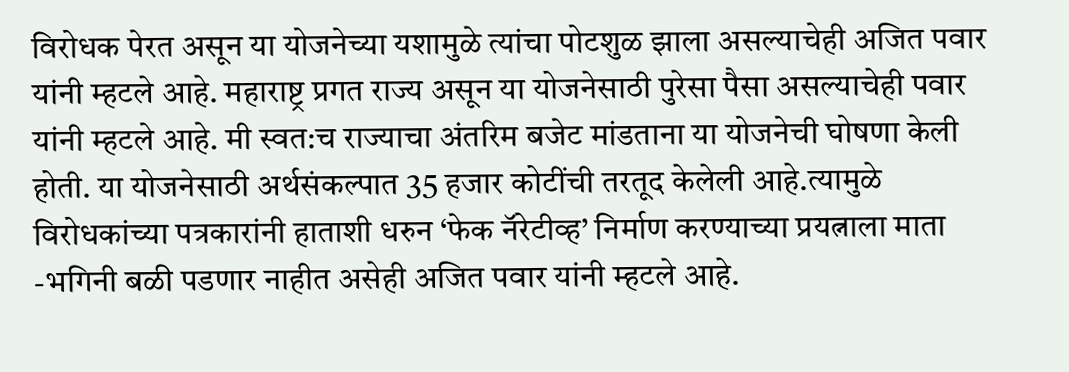विरोधक पेरत असून या योजनेच्या यशामुळे त्यांचा पोटशुळ झाला असल्याचेही अजित पवार यांनी म्हटले आहे. महाराष्ट्र प्रगत राज्य असून या योजनेसाठी पुरेसा पैसा असल्याचेही पवार यांनी म्हटले आहे. मी स्वत:च राज्याचा अंतरिम बजेट मांडताना या योजनेची घोषणा केली होती. या योजनेसाठी अर्थसंकल्पात 35 हजार कोटींची तरतूद केलेली आहे.त्यामुळे विरोधकांच्या पत्रकारांनी हाताशी धरुन ‘फेक नॅरेटीव्ह’ निर्माण करण्याच्या प्रयत्नाला माता -भगिनी बळी पडणार नाहीत असेही अजित पवार यांनी म्हटले आहे.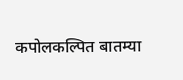कपोलकल्पित बातम्या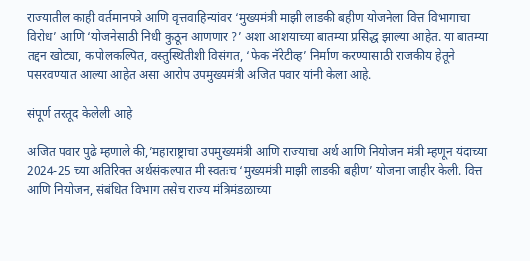राज्यातील काही वर्तमानपत्रे आणि वृत्तवाहिन्यांवर ‘मुख्यमंत्री माझी लाडकी बहीण योजनेला वित्त विभागाचा विरोध’ आणि ‘योजनेसाठी निधी कुठून आणणार ?’ अशा आशयाच्या बातम्या प्रसिद्ध झाल्या आहेत. या बातम्या तद्दन खोट्या, कपोलकल्पित, वस्तुस्थितीशी विसंगत, ‘फेक नॅरेटीव्ह’ निर्माण करण्यासाठी राजकीय हेतूने पसरवण्यात आल्या आहेत असा आरोप उपमुख्यमंत्री अजित पवार यांनी केला आहे.

संपूर्ण तरतूद केलेली आहे

अजित पवार पुढे म्हणाले की,’महाराष्ट्राचा उपमुख्यमंत्री आणि राज्याचा अर्थ आणि नियोजन मंत्री म्हणून यंदाच्या 2024-25 च्या अतिरिक्त अर्थसंकल्पात मी स्वतःच ‘मुख्यमंत्री माझी लाडकी बहीण’ योजना जाहीर केली. वित्त आणि नियोजन, संबंधित विभाग तसेच राज्य मंत्रिमंडळाच्या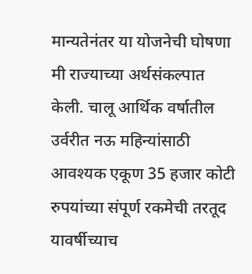मान्यतेनंतर या योजनेची घोषणा मी राज्याच्या अर्थसंकल्पात केली. चालू आर्थिक वर्षातील उर्वरीत नऊ महिन्यांसाठी आवश्यक एकूण 35 हजार कोटी रुपयांच्या संपूर्ण रकमेची तरतूद यावर्षीच्याच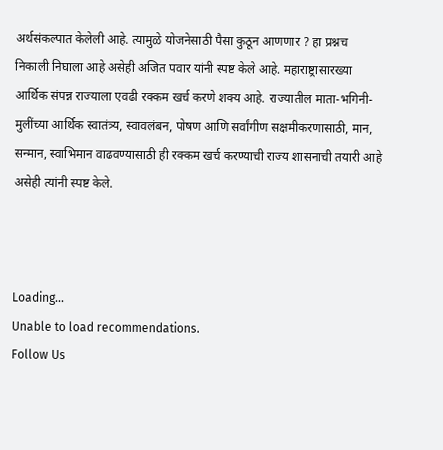अर्थसंकल्पात केलेली आहे. त्यामुळे योजनेसाठी पैसा कुठून आणणार ? हा प्रश्नच निकाली निघाला आहे असेही अजित पवार यांनी स्पष्ट केले आहे. महाराष्ट्रासारख्या आर्थिक संपन्न राज्याला एवढी रक्कम खर्च करणे शक्य आहे. राज्यातील माता-भगिनी-मुलींच्या आर्थिक स्वातंत्र्य, स्वावलंबन, पोषण आणि सर्वांगीण सक्षमीकरणासाठी, मान, सन्मान, स्वाभिमान वाढवण्यासाठी ही रक्कम खर्च करण्याची राज्य शासनाची तयारी आहे असेही त्यांनी स्पष्ट केले.



Loading...
Unable to load recommendations.
Follow Us